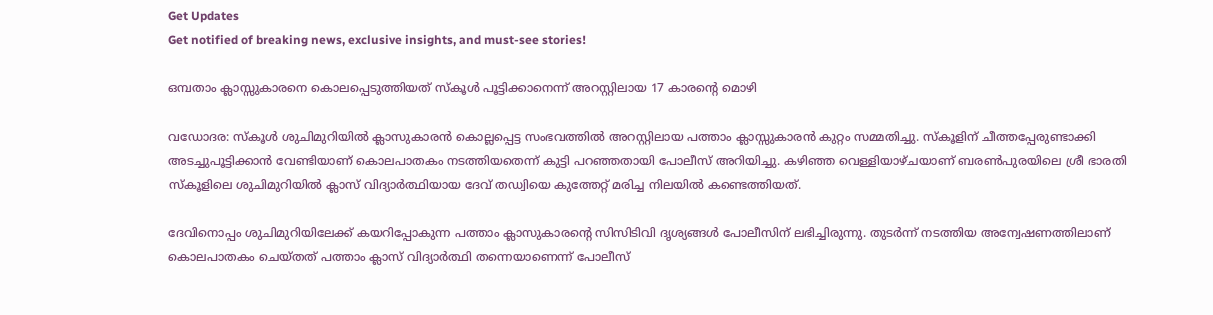Get Updates
Get notified of breaking news, exclusive insights, and must-see stories!

ഒമ്പതാം ക്ലാസ്സുകാരനെ കൊലപ്പെടുത്തിയത് സ്കൂൾ പൂട്ടിക്കാനെന്ന് അറസ്റ്റിലായ 17 കാരന്റെ മൊഴി

വഡോദര: സ്കൂൾ ശുചിമുറിയിൽ ക്ലാസുകാരൻ കൊല്ലപ്പെട്ട സംഭവത്തിൽ അറസ്റ്റിലായ പത്താം ക്ലാസ്സുകാരൻ കുറ്റം സമ്മതിച്ചു. സ്കൂളിന് ചീത്തപ്പേരുണ്ടാക്കി അടച്ചുപൂട്ടിക്കാൻ വേണ്ടിയാണ് കൊലപാതകം നടത്തിയതെന്ന് കുട്ടി പറഞ്ഞതായി പോലീസ് അറിയിച്ചു. കഴിഞ്ഞ വെള്ളിയാഴ്ചയാണ് ബരൺപുരയിലെ ശ്രീ ഭാരതി സ്കൂളിലെ ശുചിമുറിയിൽ ക്ലാസ് വിദ്യാർത്ഥിയായ ദേവ് തഡ്വിയെ കുത്തേറ്റ് മരിച്ച നിലയിൽ കണ്ടെത്തിയത്.

ദേവിനൊപ്പം ശുചിമുറിയിലേക്ക് കയറിപ്പോകുന്ന പത്താം ക്ലാസുകാരന്റെ സിസിടിവി ദൃശ്യങ്ങൾ പോലീസിന് ലഭിച്ചിരുന്നു. തുടർന്ന് നടത്തിയ അന്വേഷണത്തിലാണ് കൊലപാതകം ചെയ്തത് പത്താം ക്ലാസ് വിദ്യാർത്ഥി തന്നെയാണെന്ന് പോലീസ്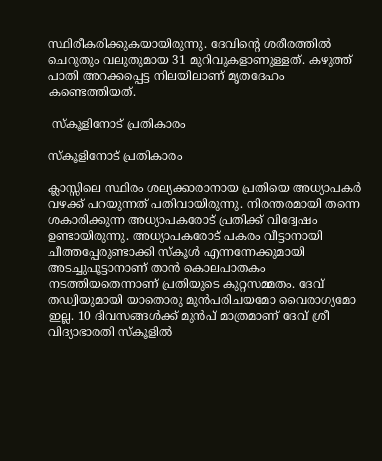സ്ഥിരീകരിക്കുകയായിരുന്നു. ദേവിന്റെ ശരീരത്തിൽ ചെറുതും വലുതുമായ 31 മുറിവുകളാണുള്ളത്. കഴുത്ത് പാതി അറക്കപ്പെട്ട നിലയിലാണ് മൃതദേഹം കണ്ടെത്തിയത്.

 സ്കൂളിനോട് പ്രതികാരം

സ്കൂളിനോട് പ്രതികാരം

ക്ലാസ്സിലെ സ്ഥിരം ശല്യക്കാരാനായ പ്രതിയെ അധ്യാപകർ വഴക്ക് പറയുന്നത് പതിവായിരുന്നു. നിരന്തരമായി തന്നെ ശകാരിക്കുന്ന അധ്യാപകരോട് പ്രതിക്ക് വിദ്വേഷം ഉണ്ടായിരുന്നു. അധ്യാപകരോട് പകരം വീട്ടാനായി ചീത്തപ്പേരുണ്ടാക്കി സ്കൂൾ എന്നന്നേക്കുമായി അടച്ചുപൂട്ടാനാണ് താൻ കൊലപാതകം നടത്തിയതെന്നാണ് പ്രതിയുടെ കുറ്റസമ്മതം. ദേവ് തഡ്വിയുമായി യാതൊരു മുൻപരിചയമോ വൈരാഗ്യമോ ഇല്ല. 10 ദിവസങ്ങൾക്ക് മുൻപ് മാത്രമാണ് ദേവ് ശ്രീ വിദ്യാഭാരതി സ്കൂളിൽ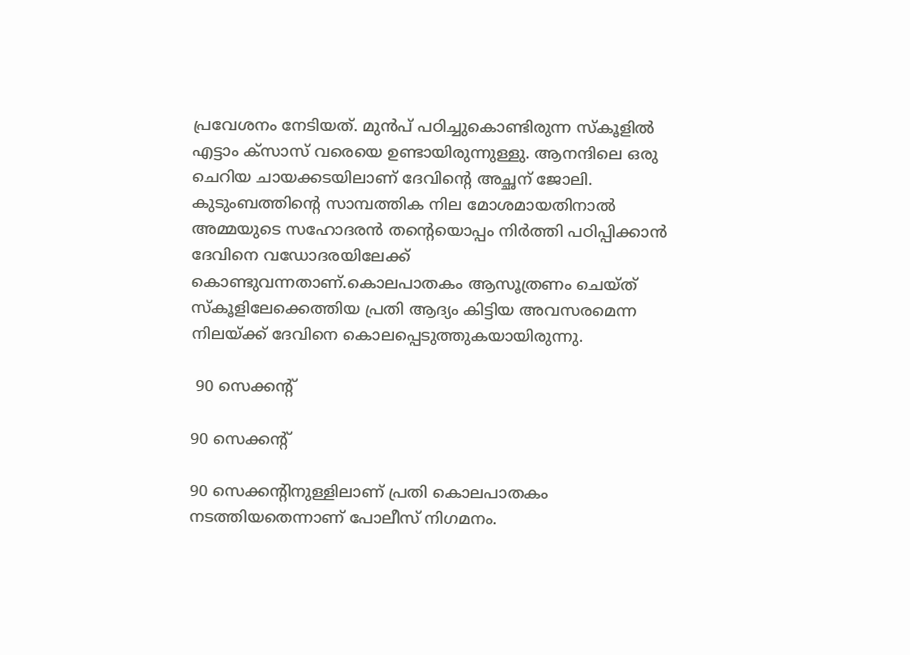പ്രവേശനം നേടിയത്. മുൻപ് പഠിച്ചുകൊണ്ടിരുന്ന സ്കൂളിൽ എട്ടാം ക്സാസ് വരെയെ ഉണ്ടായിരുന്നുള്ളു. ആനന്ദിലെ ഒരു ചെറിയ ചായക്കടയിലാണ് ദേവിന്റെ അച്ഛന് ജോലി. കുടുംബത്തിന്റെ സാമ്പത്തിക നില മോശമായതിനാൽ അമ്മയുടെ സഹോദരൻ തന്റെയൊപ്പം നിർത്തി പഠിപ്പിക്കാൻ ദേവിനെ വഡോദരയിലേക്ക് കൊണ്ടുവന്നതാണ്.കൊലപാതകം ആസൂത്രണം ചെയ്ത് സ്കൂളിലേക്കെത്തിയ പ്രതി ആദ്യം കിട്ടിയ അവസരമെന്ന നിലയ്ക്ക് ദേവിനെ കൊലപ്പെടുത്തുകയായിരുന്നു.

 90 സെക്കന്റ്

90 സെക്കന്റ്

90 സെക്കന്റിനുള്ളിലാണ് പ്രതി കൊലപാതകം നടത്തിയതെന്നാണ് പോലീസ് നിഗമനം.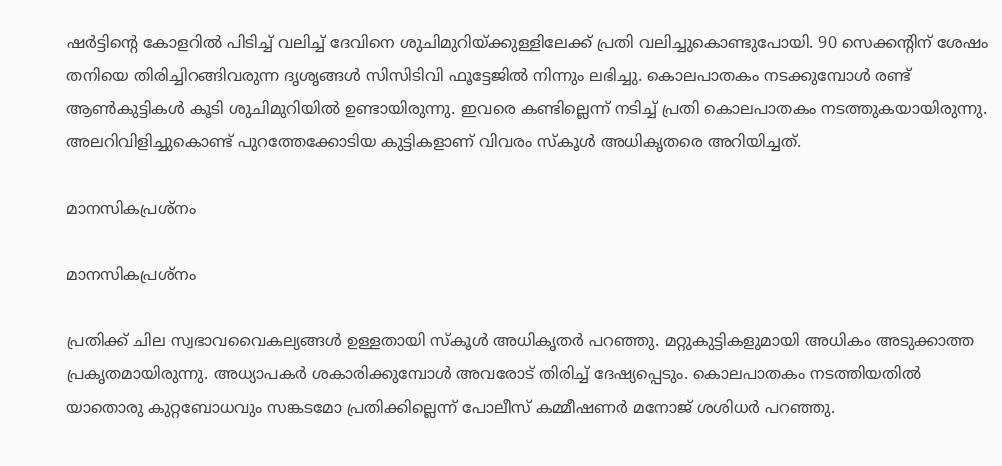ഷർട്ടിന്റെ കോളറിൽ പിടിച്ച് വലിച്ച് ദേവിനെ ശുചിമുറിയ്ക്കുള്ളിലേക്ക് പ്രതി വലിച്ചുകൊണ്ടുപോയി. 90 സെക്കന്റിന് ശേഷം തനിയെ തിരിച്ചിറങ്ങിവരുന്ന ദൃശൃങ്ങൾ സിസിടിവി ഫൂട്ടേജിൽ നിന്നും ലഭിച്ചു. കൊലപാതകം നടക്കുമ്പോൾ രണ്ട് ആൺകുട്ടികൾ കൂടി ശുചിമുറിയിൽ ഉണ്ടായിരുന്നു. ഇവരെ കണ്ടില്ലെന്ന് നടിച്ച് പ്രതി കൊലപാതകം നടത്തുകയായിരുന്നു. അലറിവിളിച്ചുകൊണ്ട് പുറത്തേക്കോടിയ കുട്ടികളാണ് വിവരം സ്കൂൾ അധികൃതരെ അറിയിച്ചത്.

മാനസികപ്രശ്നം

മാനസികപ്രശ്നം

പ്രതിക്ക് ചില സ്വഭാവവൈകല്യങ്ങൾ ഉള്ളതായി സ്കൂൾ അധികൃതർ പറഞ്ഞു. മറ്റുകുട്ടികളുമായി അധികം അടുക്കാത്ത പ്രകൃതമായിരുന്നു. അധ്യാപകർ ശകാരിക്കുമ്പോൾ അവരോട് തിരിച്ച് ദേഷ്യപ്പെടും. കൊലപാതകം നടത്തിയതിൽ യാതൊരു കുറ്റബോധവും സങ്കടമോ പ്രതിക്കില്ലെന്ന് പോലീസ് കമ്മീഷണർ മനോജ് ശശിധർ പറഞ്ഞു.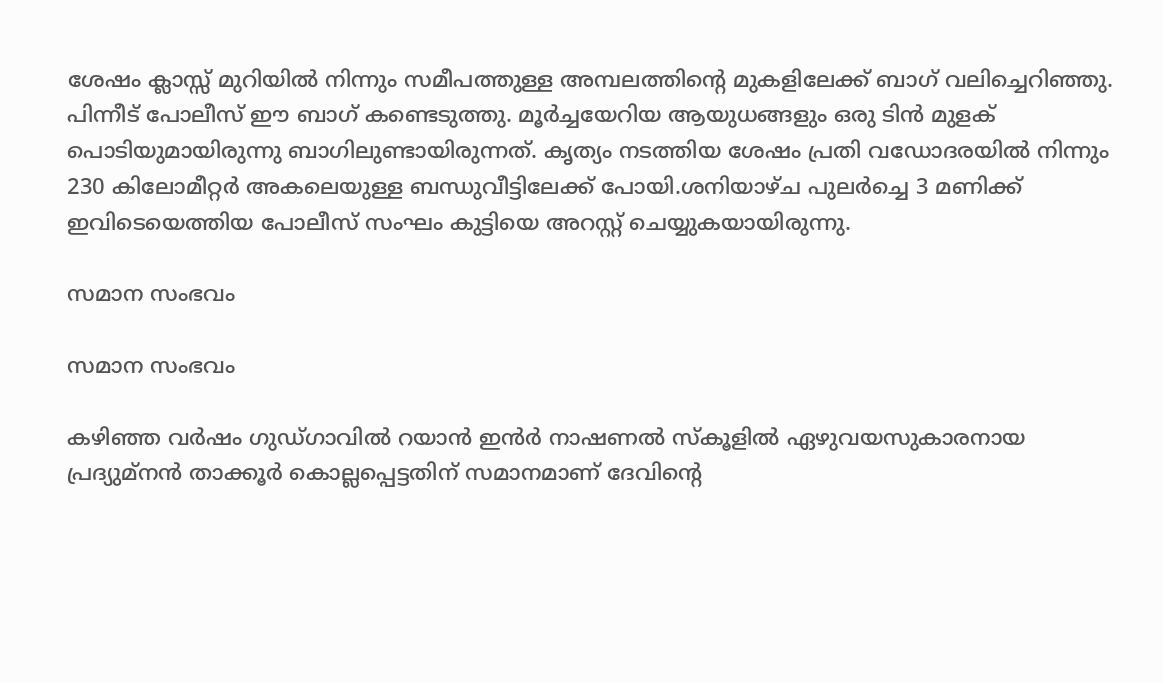ശേഷം ക്ലാസ്സ് മുറിയിൽ നിന്നും സമീപത്തുള്ള അമ്പലത്തിന്റെ മുകളിലേക്ക് ബാഗ് വലിച്ചെറിഞ്ഞു. പിന്നീട് പോലീസ് ഈ ബാഗ് കണ്ടെടുത്തു. മൂർച്ചയേറിയ ആയുധങ്ങളും ഒരു ടിൻ മുളക് പൊടിയുമായിരുന്നു ബാഗിലുണ്ടായിരുന്നത്. കൃത്യം നടത്തിയ ശേഷം പ്രതി വഡോദരയിൽ നിന്നും 230 കിലോമീറ്റർ അകലെയുള്ള ബന്ധുവീട്ടിലേക്ക് പോയി.ശനിയാഴ്ച പുലർച്ചെ 3 മണിക്ക് ഇവിടെയെത്തിയ പോലീസ് സംഘം കുട്ടിയെ അറസ്റ്റ് ചെയ്യുകയായിരുന്നു.

സമാന സംഭവം

സമാന സംഭവം

കഴിഞ്ഞ വർഷം ഗുഡ്ഗാവിൽ റയാൻ ഇൻർ നാഷണൽ സ്കൂളിൽ ഏഴുവയസുകാരനായ പ്രദ്യുമ്നൻ താക്കൂർ കൊല്ലപ്പെട്ടതിന് സമാനമാണ് ദേവിന്റെ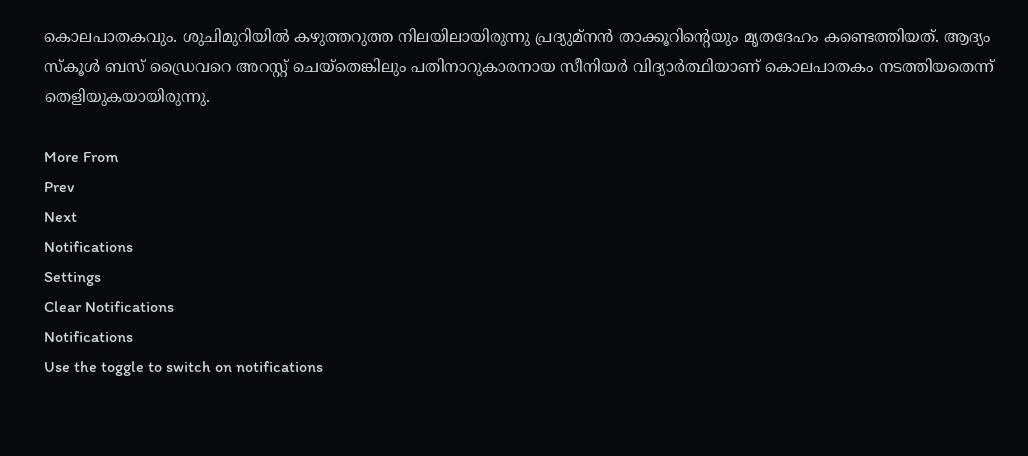കൊലപാതകവും. ശുചിമുറിയിൽ കഴുത്തറുത്ത നിലയിലായിരുന്നു പ്രദ്യുമ്നൻ താക്കൂറിന്റെയും മൃതദേഹം കണ്ടെത്തിയത്. ആദ്യം സ്കൂൾ ബസ് ഡ്രൈവറെ അറസ്റ്റ് ചെയ്തെങ്കിലും പതിനാറുകാരനായ സീനിയർ വിദ്യാർത്ഥിയാണ് കൊലപാതകം നടത്തിയതെന്ന് തെളിയുകയായിരുന്നു.

More From
Prev
Next
Notifications
Settings
Clear Notifications
Notifications
Use the toggle to switch on notifications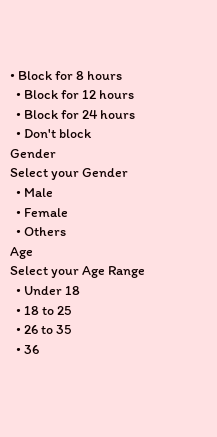• Block for 8 hours
  • Block for 12 hours
  • Block for 24 hours
  • Don't block
Gender
Select your Gender
  • Male
  • Female
  • Others
Age
Select your Age Range
  • Under 18
  • 18 to 25
  • 26 to 35
  • 36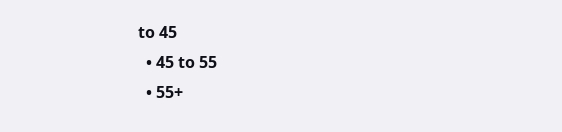to 45
  • 45 to 55
  • 55+